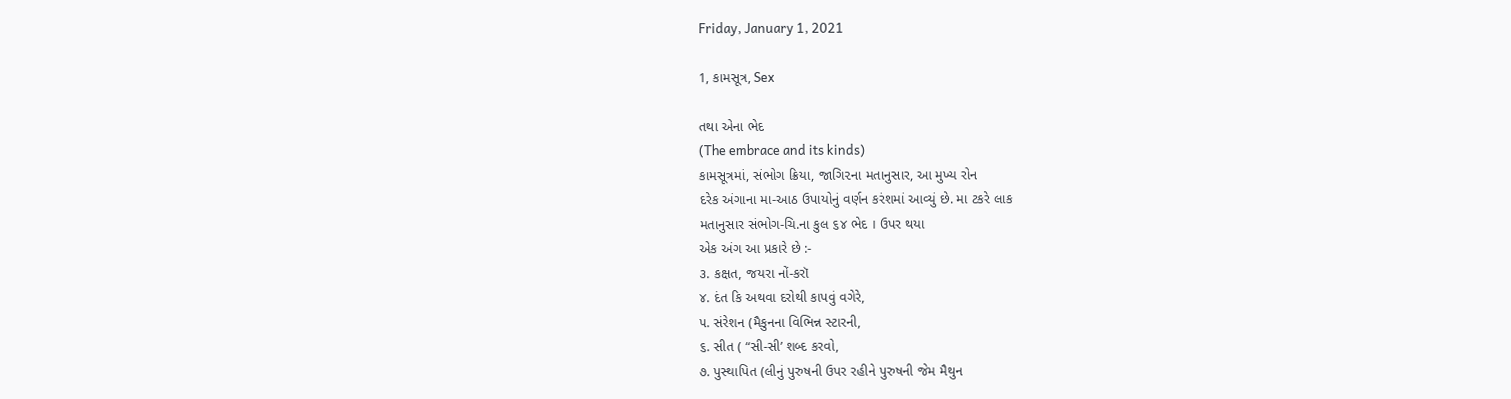Friday, January 1, 2021

1, કામસૂત્ર, Sex

તથા એના ભેદ
(The embrace and its kinds)
કામસૂત્રમાં, સંભોગ ક્રિયા, જાગિ૨ના મતાનુસાર, આ મુખ્ય રોન
દરેક અંગાના મા-આઠ ઉપાયોનું વર્ણન કરંશમાં આવ્યું છે. મા ટકરે લાક
મતાનુસાર સંભોગ-ચિ.ના કુલ ૬૪ ભેદ । ઉપર થયા
એક અંગ આ પ્રકારે છે :-
૩. કક્ષત, જયરા નોં-કરૉ
૪. દંત કિ અથવા દરોથી કાપવું વગેરે,
૫. સંરેશન (મૈકુનના વિભિન્ન સ્ટારની,
૬. સીત ( “સી-સી’ શબ્દ કરવો,
૭. પુસ્થાપિત (લીનું પુરુષની ઉપર રહીને પુરુષની જેમ મૈથુન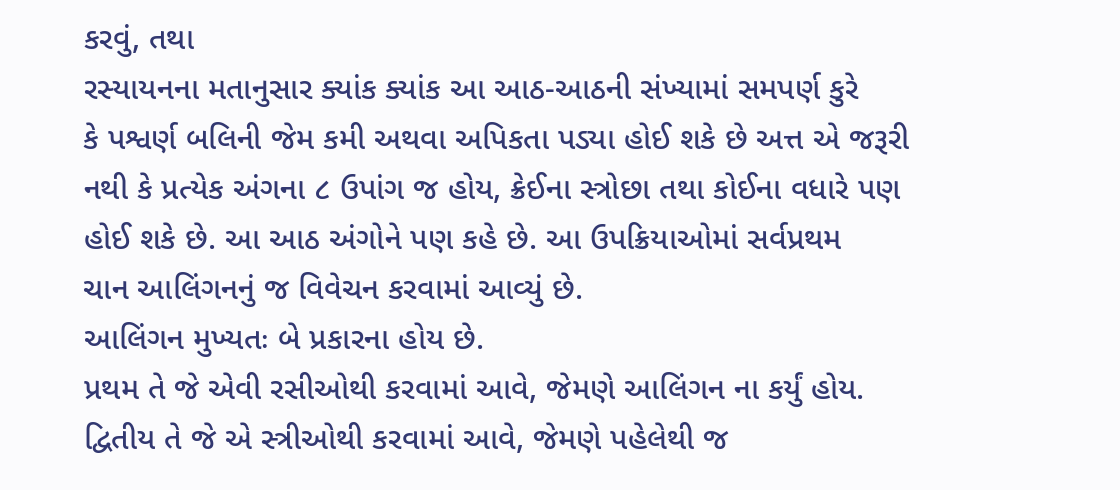કરવું, તથા
રસ્યાયનના મતાનુસાર ક્યાંક ક્યાંક આ આઠ-આઠની સંખ્યામાં સમપર્ણ કુરે
કે પશ્વર્ણ બલિની જેમ કમી અથવા અપિકતા પડ્યા હોઈ શકે છે અત્ત એ જરૂરી
નથી કે પ્રત્યેક અંગના ૮ ઉપાંગ જ હોય, ક્રેઈના સ્ત્રોછા તથા કોઈના વધારે પણ
હોઈ શકે છે. આ આઠ અંગોને પણ કહે છે. આ ઉપક્રિયાઓમાં સર્વપ્રથમ
ચાન આલિંગનનું જ વિવેચન કરવામાં આવ્યું છે.
આલિંગન મુખ્યતઃ બે પ્રકારના હોય છે.
પ્રથમ તે જે એવી રસીઓથી કરવામાં આવે, જેમણે આલિંગન ના કર્યું હોય.
દ્વિતીય તે જે એ સ્ત્રીઓથી કરવામાં આવે, જેમણે પહેલેથી જ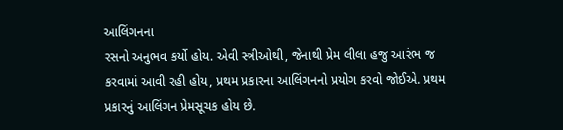આલિંગનના
રસનો અનુભવ કર્યો હોય. એવી સ્ત્રીઓથી, જેનાથી પ્રેમ લીલા હજુ આરંભ જ
કરવામાં આવી રહી હોય, પ્રથમ પ્રકારના આલિંગનનો પ્રયોગ કરવો જોઈએ. પ્રથમ
પ્રકારનું આલિંગન પ્રેમસૂચક હોય છે.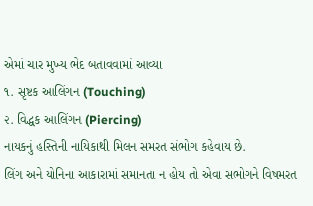એમાં ચાર મુખ્ય ભેદ બતાવવામાં આવ્યા
૧. સૃષ્ટક આલિંગન (Touching)
૨. વિદ્ધક આલિંગન (Piercing)
નાયકનું હસ્તિની નાયિકાથી મિલન સમરત સંભોગ કહેવાય છે.
લિંગ અને યોનિના આકારામાં સમાનતા ન હોય તો એવા સભોગને વિષમરત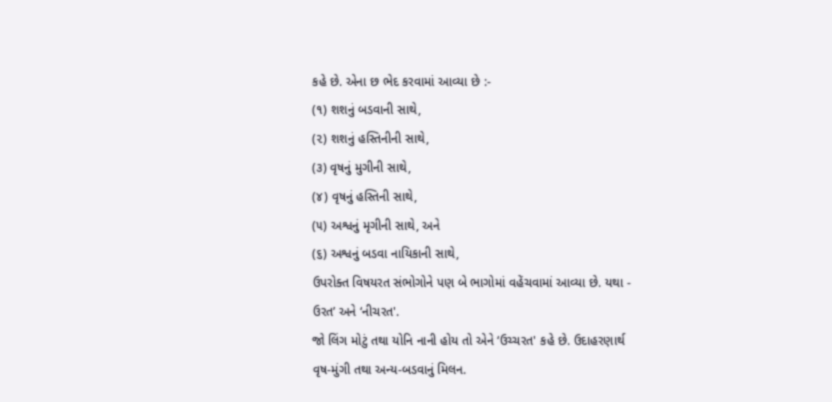કહે છે. એના છ ભેદ કરવામાં આવ્યા છે :-
(૧) શશનું બડવાની સાથે,
(૨) શશનું હસ્તિનીની સાથે,
(૩) વૃષનું મુગીની સાથે,
(૪) વૃષનું હસ્તિની સાથે,
(૫) અશ્વનું મૃગીની સાથે, અને
(૬) અશ્વનું બડવા નાયિકાની સાથે,
ઉપરોક્ત વિષયરત સંભોગોને પણ બે ભાગોમાં વહેંચવામાં આવ્યા છે. યથા -
ઉરત’ અને ‘નીચરત'.
જો લિંગ મોટું તથા યોનિ નાની હોય તો એને ‘ઉચ્ચરત' કહે છે. ઉદાહરણાર્થ
વૃષ-મુંગી તથા અન્ય-બડવાનું મિલન.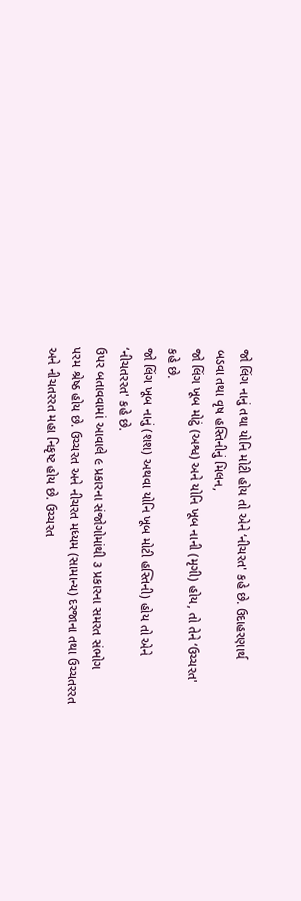જો લિંગ નાનું તથા યોનિ મોટી હોય તો એને ‘નીચરત' કહે છે. ઉદાહરણાર્થ
બડવા તથા વૃષ હસ્તિનીનું મિલન,
જો લિંગ ખૂબ મોટું (અશ્વ) અને યોનિ ખૂબ નાની (મૃગી) હોય, તો તેને ‘ઉચ્ચરત'
કહે છે.
જો લિંગ ખૂબ નાનું (શશ) અથવા યોનિ ખૂબ મોટી હસ્તિની) હોય તો એને
‘નીચતરરત' કહે છે.
ઉપર બતાવવામાં આવાલે ૯ પ્રકારના સંજોગોમાંથી ૩ પ્રકારના સમરત સંભોગ
પરમ શ્રેષ્ઠ હોય છે. ઉચ્ચરત અને નીચરત મધ્યમ (સામાન્ય) દરજાના તથા ઉચ્ચતરરત
અને નીચતરરત મહા નિકૃષ્ટ હોય છે. ઉચ્ચરત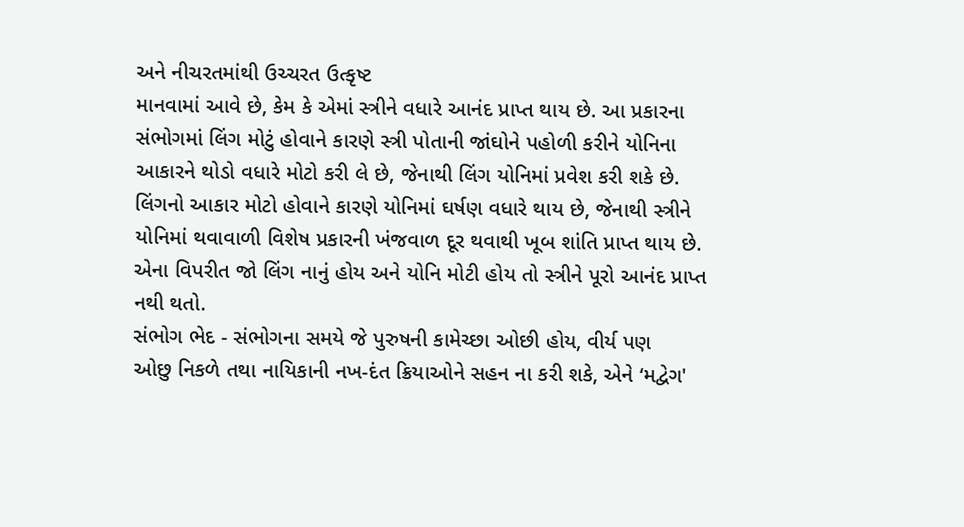અને નીચરતમાંથી ઉચ્ચરત ઉત્કૃષ્ટ
માનવામાં આવે છે, કેમ કે એમાં સ્ત્રીને વધારે આનંદ પ્રાપ્ત થાય છે. આ પ્રકારના
સંભોગમાં લિંગ મોટું હોવાને કારણે સ્ત્રી પોતાની જાંઘોને પહોળી કરીને યોનિના
આકારને થોડો વધારે મોટો કરી લે છે, જેનાથી લિંગ યોનિમાં પ્રવેશ કરી શકે છે.
લિંગનો આકાર મોટો હોવાને કારણે યોનિમાં ઘર્ષણ વધારે થાય છે, જેનાથી સ્ત્રીને
યોનિમાં થવાવાળી વિશેષ પ્રકારની ખંજવાળ દૂર થવાથી ખૂબ શાંતિ પ્રાપ્ત થાય છે.
એના વિપરીત જો લિંગ નાનું હોય અને યોનિ મોટી હોય તો સ્ત્રીને પૂરો આનંદ પ્રાપ્ત
નથી થતો.
સંભોગ ભેદ - સંભોગના સમયે જે પુરુષની કામેચ્છા ઓછી હોય, વીર્ય પણ
ઓછુ નિકળે તથા નાયિકાની નખ-દંત ક્રિયાઓને સહન ના કરી શકે, એને ‘મદ્વેગ'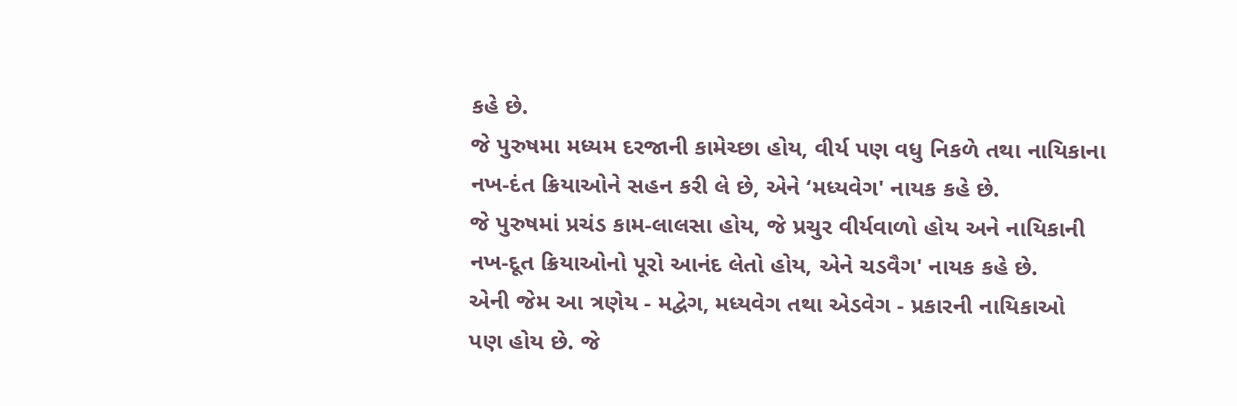કહે છે.
જે પુરુષમા મધ્યમ દરજાની કામેચ્છા હોય, વીર્ય પણ વધુ નિકળે તથા નાયિકાના
નખ-દંત ક્રિયાઓને સહન કરી લે છે, એને ‘મધ્યવેગ' નાયક કહે છે.
જે પુરુષમાં પ્રચંડ કામ-લાલસા હોય, જે પ્રચુર વીર્યવાળો હોય અને નાયિકાની
નખ-દૂત ક્રિયાઓનો પૂરો આનંદ લેતો હોય, એને ચડવૈગ' નાયક કહે છે.
એની જેમ આ ત્રણેય - મદ્વેગ, મધ્યવેગ તથા એડવેગ - પ્રકારની નાયિકાઓ
પણ હોય છે. જે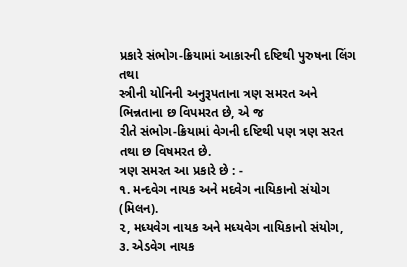પ્રકારે સંભોગ-ક્રિયામાં આકારની દષ્ટિથી પુરુષના લિંગ તથા
સ્ત્રીની યોનિની અનુરૂપતાના ત્રણ સમરત અને ભિન્નતાના છ વિપમરત છે, એ જ
રીતે સંભોગ-ક્રિયામાં વેગની દષ્ટિથી પણ ત્રણ સરત તથા છ વિષમરત છે.
ત્રણ સમરત આ પ્રકારે છે : -
૧. મન્દવેગ નાયક અને મદવેગ નાયિકાનો સંયોગ (મિલન).
૨, મધ્યવેગ નાયક અને મધ્યવેગ નાયિકાનો સંયોગ,
૩. એડવેગ નાયક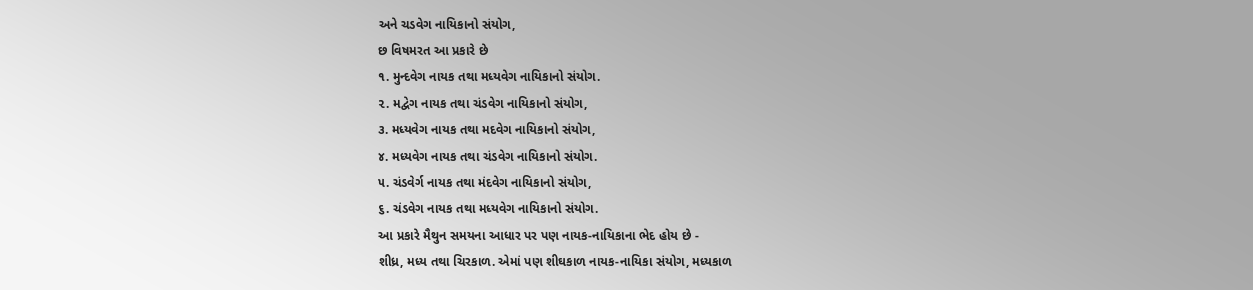અને ચડવેગ નાયિકાનો સંયોગ,
છ વિષમરત આ પ્રકારે છે
૧. મુન્દવેગ નાયક તથા મધ્યવેગ નાયિકાનો સંયોગ.
૨. મદ્વેગ નાયક તથા ચંડવેગ નાયિકાનો સંયોગ,
૩. મધ્યવેગ નાયક તથા મદવેગ નાયિકાનો સંયોગ,
૪. મધ્યવેગ નાયક તથા ચંડવેગ નાયિકાનો સંયોગ.
૫. ચંડવેર્ગ નાયક તથા મંદવેગ નાયિકાનો સંયોગ,
૬. ચંડવેગ નાયક તથા મધ્યવેગ નાયિકાનો સંયોગ.
આ પ્રકારે મૈથુન સમયના આધાર પર પણ નાયક-નાયિકાના ભેદ હોય છે -
શીધ્ર, મધ્ય તથા ચિરકાળ. એમાં પણ શીઘકાળ નાયક-નાયિકા સંયોગ, મધ્યકાળ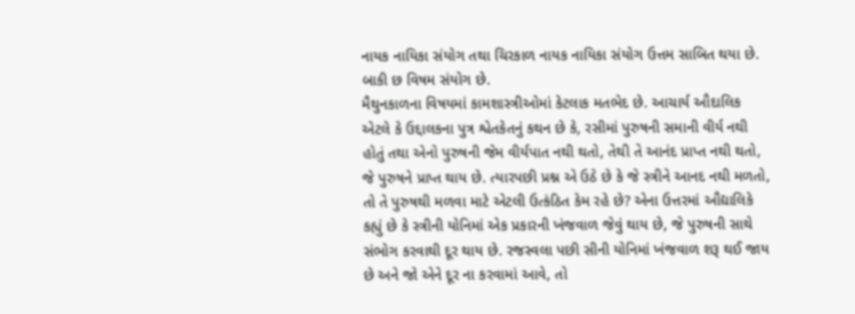નાયક નાયિકા સંયોગ તથા ચિરકાળ નાયક નાયિકા સંયોગ ઉત્તમ સાબિત થયા છે.
બાકી છ વિષમ સંયોગ છે.
મૈથુનકાળના વિષયમાં કામશાસ્ત્રીઓમાં કેટલાક મતભેદ છે. આચાર્ય ઔદાલિક
એટલે કે ઉદ્દાલકના પુત્ર શ્વેતકેતનું કથન છે કે, રસીમાં પુરુષની સમાની વીર્ય નથી
હોતું તથા એનો પુરુષની જેમ વીર્યપાત નથી થતો, તેથી તે આનંદ પ્રાપ્ત નથી થતો,
જે પુરુષને પ્રાપ્ત થાય છે. ત્યારપછી પ્રશ્ન એ ઉઠે છે કે જે સ્ત્રીને આનદ નથી મળતો,
તો તે પુરુષથી મળવા માટે એટલી ઉત્કંઠિત કેમ રહે છે? એના ઉત્તરમાં ઔદ્યાલિકે
કહ્યું છે કે સ્ત્રીની યોનિમાં એક પ્રકારની ખંજવાળ જેવું થાય છે, જે પુરુષની સાથે
સંભોગ કરવાથી દૂર થાય છે. રજસ્વલા પછી સીની યોનિમાં ખંજવાળ શરૂ થઈ જાય
છે અને જો એને દૂર ના કરવામાં આવે, તો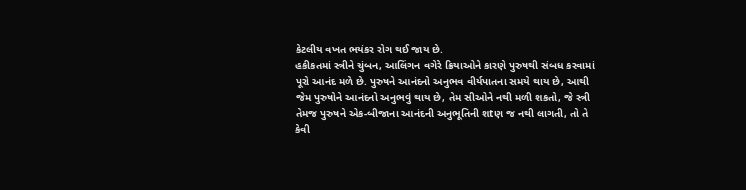કેટલીય વખત ભયંકર રોગ થઈ જાય છે.
હકીકતમાં સ્ત્રીને ચુંબન, આલિંગન વગેરે ક્રિયાઓને કારણે પુરુષથી સંબધ કરવામાં
પૂરો આનંદ મળે છે. પુરુષને આનંદનો અનુભવ વીર્યપાતના સમયે થાય છે, આથી
જેમ પુરુષોને આનંદનો અનુભવું થાય છે, તેમ સીઓને નથી મળી શકતો, જે સ્ત્રી
તેમજ પુરુષને એક-બીજાના આનંદની અનુભૂતિની શtણ જ નથી લાગતી, તો તે
કેવી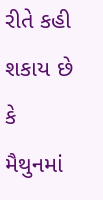રીતે કહી શકાય છે કે મૈથુનમાં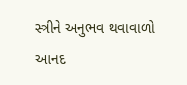સ્ત્રીને અનુભવ થવાવાળો આનદ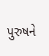પુરુષને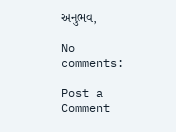અનુભવ,

No comments:

Post a Comment